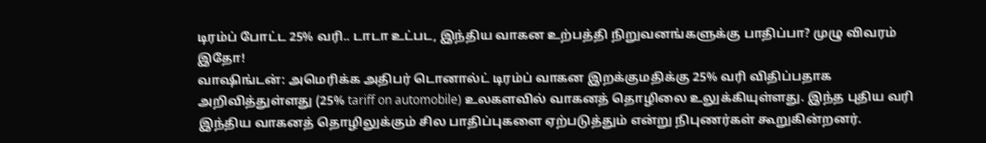டிரம்ப் போட்ட 25% வரி.. டாடா உட்பட, இந்திய வாகன உற்பத்தி நிறுவனங்களுக்கு பாதிப்பா? முழு விவரம் இதோ!
வாஷிங்டன்: அமெரிக்க அதிபர் டொனால்ட் டிரம்ப் வாகன இறக்குமதிக்கு 25% வரி விதிப்பதாக அறிவித்துள்ளது (25% tariff on automobile) உலகளவில் வாகனத் தொழிலை உலுக்கியுள்ளது. இந்த புதிய வரி இந்திய வாகனத் தொழிலுக்கும் சில பாதிப்புகளை ஏற்படுத்தும் என்று நிபுணர்கள் கூறுகின்றனர்.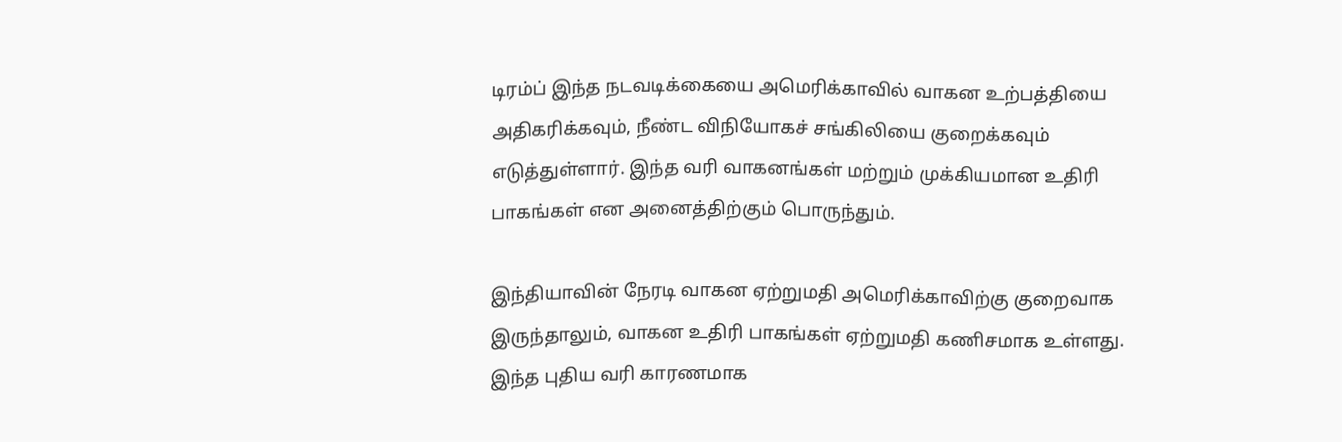டிரம்ப் இந்த நடவடிக்கையை அமெரிக்காவில் வாகன உற்பத்தியை அதிகரிக்கவும், நீண்ட விநியோகச் சங்கிலியை குறைக்கவும் எடுத்துள்ளார். இந்த வரி வாகனங்கள் மற்றும் முக்கியமான உதிரி பாகங்கள் என அனைத்திற்கும் பொருந்தும்.

இந்தியாவின் நேரடி வாகன ஏற்றுமதி அமெரிக்காவிற்கு குறைவாக இருந்தாலும், வாகன உதிரி பாகங்கள் ஏற்றுமதி கணிசமாக உள்ளது. இந்த புதிய வரி காரணமாக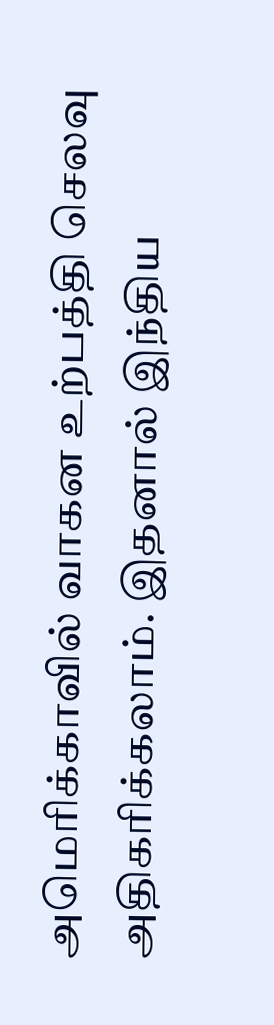அமெரிக்காவில் வாகன உற்பத்தி செலவு அதிகரிக்கலாம். இதனால் இந்திய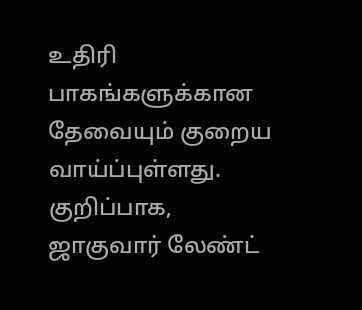உதிரி பாகங்களுக்கான தேவையும் குறைய வாய்ப்புள்ளது.
குறிப்பாக, ஜாகுவார் லேண்ட்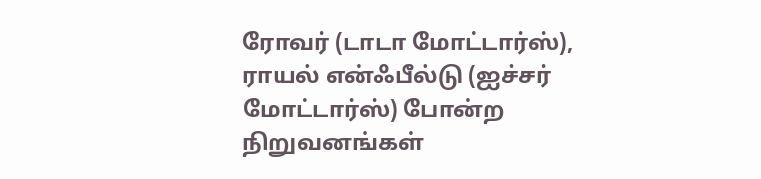ரோவர் (டாடா மோட்டார்ஸ்), ராயல் என்ஃபீல்டு (ஐச்சர் மோட்டார்ஸ்) போன்ற நிறுவனங்கள்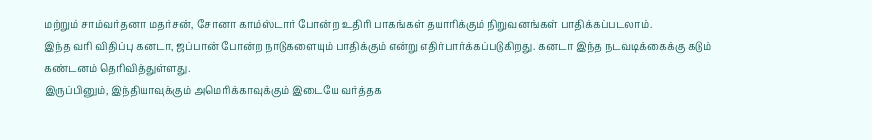மற்றும் சாம்வர்தனா மதர்சன், சோனா காம்ஸ்டார் போன்ற உதிரி பாகங்கள் தயாரிக்கும் நிறுவனங்கள் பாதிக்கப்படலாம்.
இந்த வரி விதிப்பு கனடா, ஜப்பான் போன்ற நாடுகளையும் பாதிக்கும் என்று எதிர்பார்க்கப்படுகிறது. கனடா இந்த நடவடிக்கைக்கு கடும் கண்டனம் தெரிவித்துள்ளது.
இருப்பினும், இந்தியாவுக்கும் அமெரிக்காவுக்கும் இடையே வர்த்தக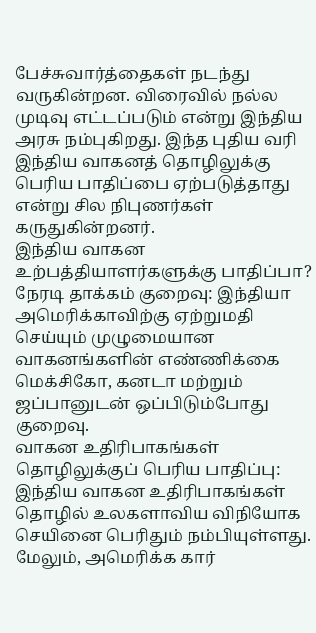பேச்சுவார்த்தைகள் நடந்து வருகின்றன. விரைவில் நல்ல முடிவு எட்டப்படும் என்று இந்திய அரசு நம்புகிறது. இந்த புதிய வரி இந்திய வாகனத் தொழிலுக்கு பெரிய பாதிப்பை ஏற்படுத்தாது என்று சில நிபுணர்கள் கருதுகின்றனர்.
இந்திய வாகன உற்பத்தியாளர்களுக்கு பாதிப்பா?
நேரடி தாக்கம் குறைவு: இந்தியா அமெரிக்காவிற்கு ஏற்றுமதி செய்யும் முழுமையான வாகனங்களின் எண்ணிக்கை மெக்சிகோ, கனடா மற்றும் ஜப்பானுடன் ஒப்பிடும்போது குறைவு.
வாகன உதிரிபாகங்கள் தொழிலுக்குப் பெரிய பாதிப்பு: இந்திய வாகன உதிரிபாகங்கள் தொழில் உலகளாவிய விநியோக செயினை பெரிதும் நம்பியுள்ளது. மேலும், அமெரிக்க கார்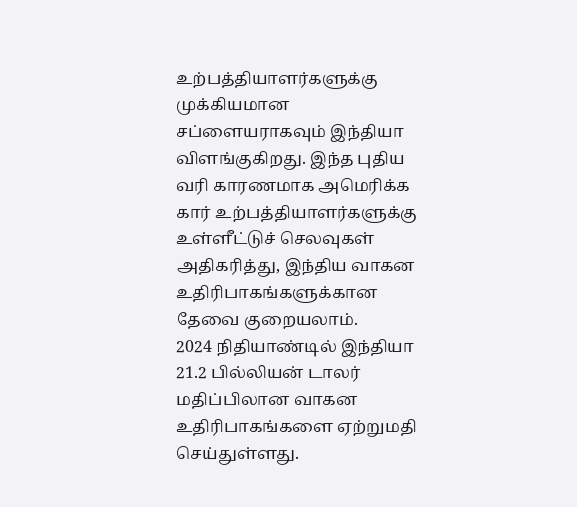உற்பத்தியாளர்களுக்கு முக்கியமான சப்ளையராகவும் இந்தியா விளங்குகிறது. இந்த புதிய வரி காரணமாக அமெரிக்க கார் உற்பத்தியாளர்களுக்கு உள்ளீட்டுச் செலவுகள் அதிகரித்து, இந்திய வாகன உதிரிபாகங்களுக்கான தேவை குறையலாம்.
2024 நிதியாண்டில் இந்தியா 21.2 பில்லியன் டாலர் மதிப்பிலான வாகன உதிரிபாகங்களை ஏற்றுமதி செய்துள்ளது.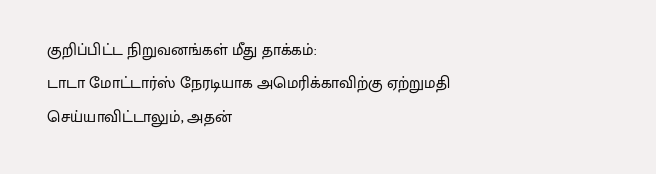குறிப்பிட்ட நிறுவனங்கள் மீது தாக்கம்:
டாடா மோட்டார்ஸ் நேரடியாக அமெரிக்காவிற்கு ஏற்றுமதி செய்யாவிட்டாலும், அதன்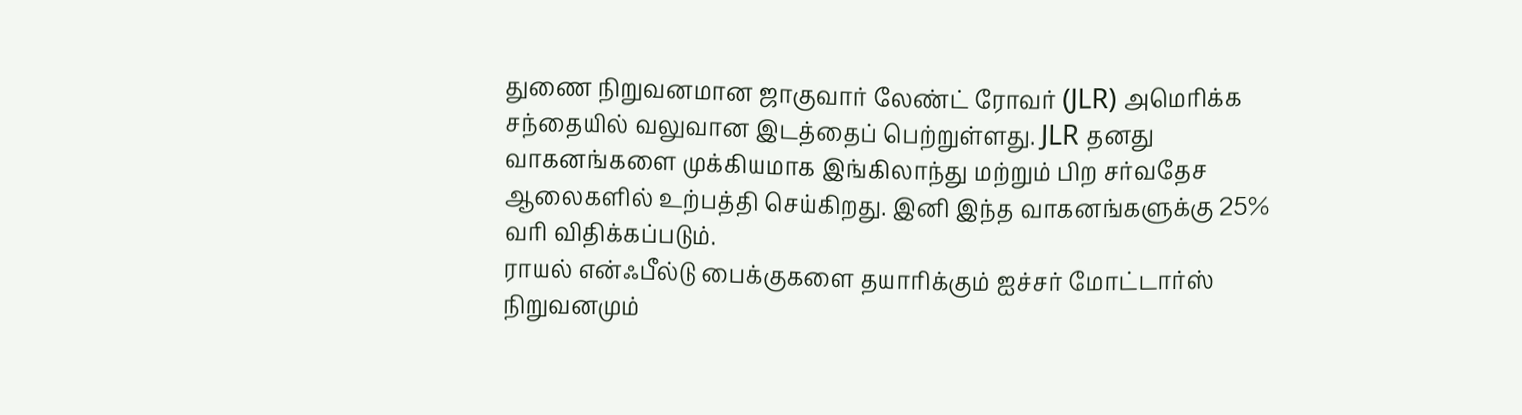துணை நிறுவனமான ஜாகுவார் லேண்ட் ரோவர் (JLR) அமெரிக்க சந்தையில் வலுவான இடத்தைப் பெற்றுள்ளது. JLR தனது வாகனங்களை முக்கியமாக இங்கிலாந்து மற்றும் பிற சர்வதேச ஆலைகளில் உற்பத்தி செய்கிறது. இனி இந்த வாகனங்களுக்கு 25% வரி விதிக்கப்படும்.
ராயல் என்ஃபீல்டு பைக்குகளை தயாரிக்கும் ஐச்சர் மோட்டார்ஸ் நிறுவனமும்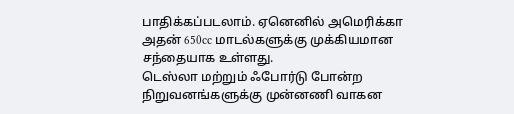பாதிக்கப்படலாம். ஏனெனில் அமெரிக்கா அதன் 650cc மாடல்களுக்கு முக்கியமான சந்தையாக உள்ளது.
டெஸ்லா மற்றும் ஃபோர்டு போன்ற நிறுவனங்களுக்கு முன்னணி வாகன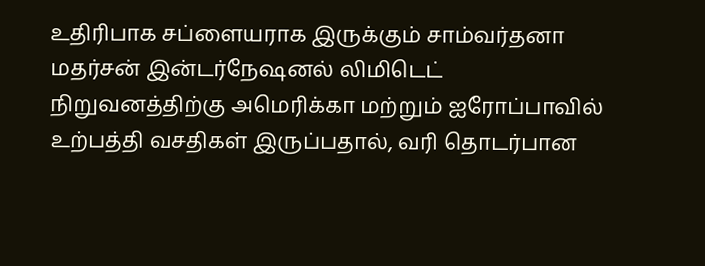உதிரிபாக சப்ளையராக இருக்கும் சாம்வர்தனா மதர்சன் இன்டர்நேஷனல் லிமிடெட் நிறுவனத்திற்கு அமெரிக்கா மற்றும் ஐரோப்பாவில் உற்பத்தி வசதிகள் இருப்பதால், வரி தொடர்பான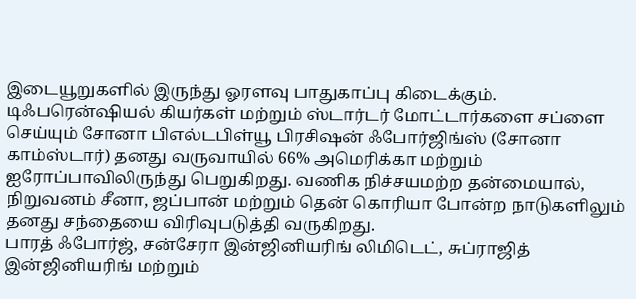இடையூறுகளில் இருந்து ஓரளவு பாதுகாப்பு கிடைக்கும்.
டிஃபரென்ஷியல் கியர்கள் மற்றும் ஸ்டார்டர் மோட்டார்களை சப்ளை செய்யும் சோனா பிஎல்டபிள்யூ பிரசிஷன் ஃபோர்ஜிங்ஸ் (சோனா காம்ஸ்டார்) தனது வருவாயில் 66% அமெரிக்கா மற்றும் ஐரோப்பாவிலிருந்து பெறுகிறது. வணிக நிச்சயமற்ற தன்மையால், நிறுவனம் சீனா, ஜப்பான் மற்றும் தென் கொரியா போன்ற நாடுகளிலும் தனது சந்தையை விரிவுபடுத்தி வருகிறது.
பாரத் ஃபோர்ஜ், சன்சேரா இன்ஜினியரிங் லிமிடெட், சுப்ராஜித் இன்ஜினியரிங் மற்றும்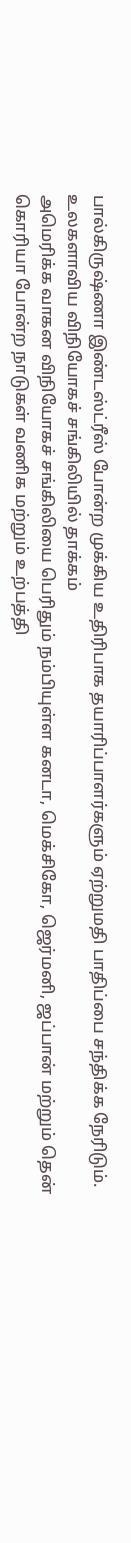பால்கிருஷ்ணா இண்டஸ்ட்ரீஸ் போன்ற முக்கிய உதிரிபாக தயாரிப்பாளர்களும் ஏற்றுமதி பாதிப்பை சந்திக்க நேரிடும்.
உலகளாவிய விநியோகச் சங்கிலியில் தாக்கம்
அமெரிக்க வாகன விநியோகச் சங்கிலியை பெரிதும் நம்பியுள்ள கனடா, மெக்சிகோ, ஜெர்மனி, ஜப்பான் மற்றும் தென் கொரியா போன்ற நாடுகள் வணிக மற்றும் உற்பத்தி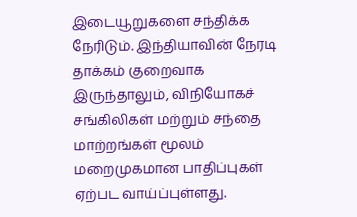இடையூறுகளை சந்திக்க நேரிடும். இந்தியாவின் நேரடி தாக்கம் குறைவாக இருந்தாலும், விநியோகச் சங்கிலிகள் மற்றும் சந்தை மாற்றங்கள் மூலம் மறைமுகமான பாதிப்புகள் ஏற்பட வாய்ப்புள்ளது.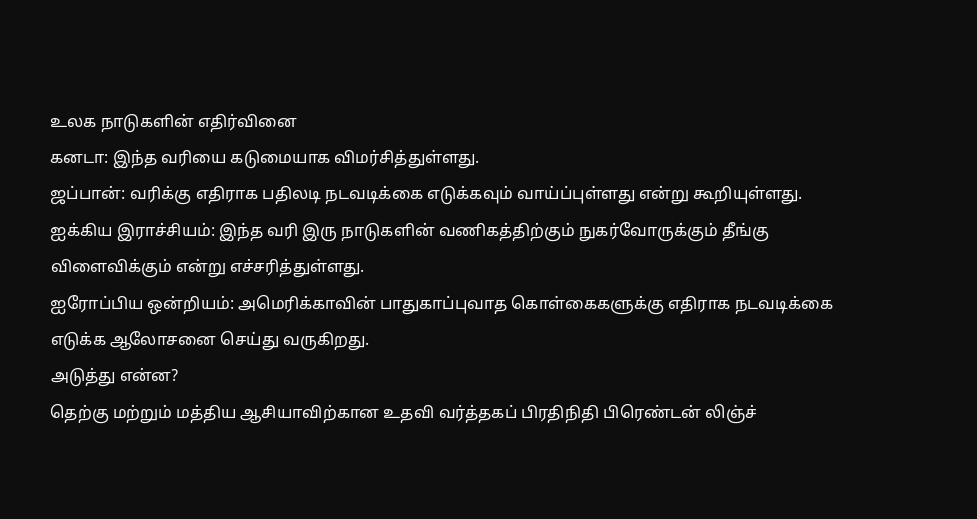உலக நாடுகளின் எதிர்வினை
கனடா: இந்த வரியை கடுமையாக விமர்சித்துள்ளது.
ஜப்பான்: வரிக்கு எதிராக பதிலடி நடவடிக்கை எடுக்கவும் வாய்ப்புள்ளது என்று கூறியுள்ளது.
ஐக்கிய இராச்சியம்: இந்த வரி இரு நாடுகளின் வணிகத்திற்கும் நுகர்வோருக்கும் தீங்கு விளைவிக்கும் என்று எச்சரித்துள்ளது.
ஐரோப்பிய ஒன்றியம்: அமெரிக்காவின் பாதுகாப்புவாத கொள்கைகளுக்கு எதிராக நடவடிக்கை எடுக்க ஆலோசனை செய்து வருகிறது.
அடுத்து என்ன?
தெற்கு மற்றும் மத்திய ஆசியாவிற்கான உதவி வர்த்தகப் பிரதிநிதி பிரெண்டன் லிஞ்ச்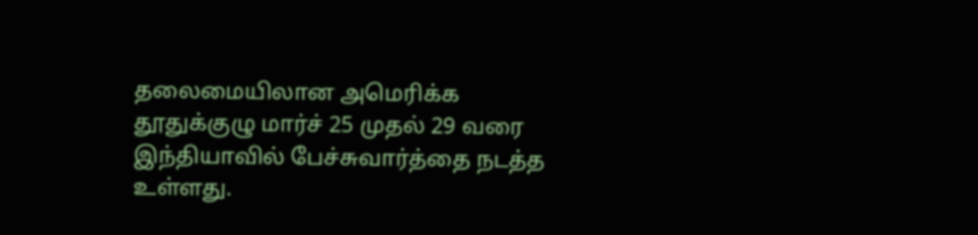தலைமையிலான அமெரிக்க தூதுக்குழு மார்ச் 25 முதல் 29 வரை இந்தியாவில் பேச்சுவார்த்தை நடத்த உள்ளது.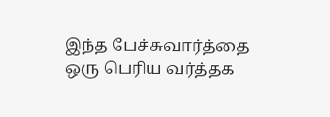இந்த பேச்சுவார்த்தை ஒரு பெரிய வர்த்தக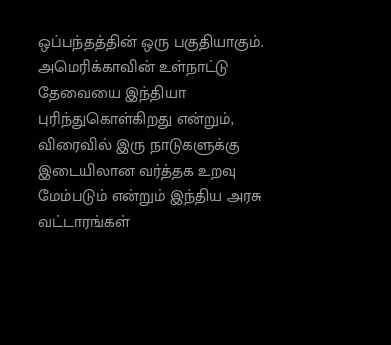ஒப்பந்தத்தின் ஒரு பகுதியாகும். அமெரிக்காவின் உள்நாட்டு தேவையை இந்தியா புரிந்துகொள்கிறது என்றும், விரைவில் இரு நாடுகளுக்கு இடையிலான வர்த்தக உறவு மேம்படும் என்றும் இந்திய அரசு வட்டாரங்கள்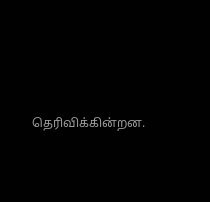தெரிவிக்கின்றன.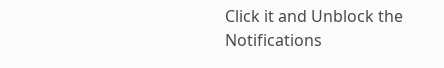Click it and Unblock the Notifications